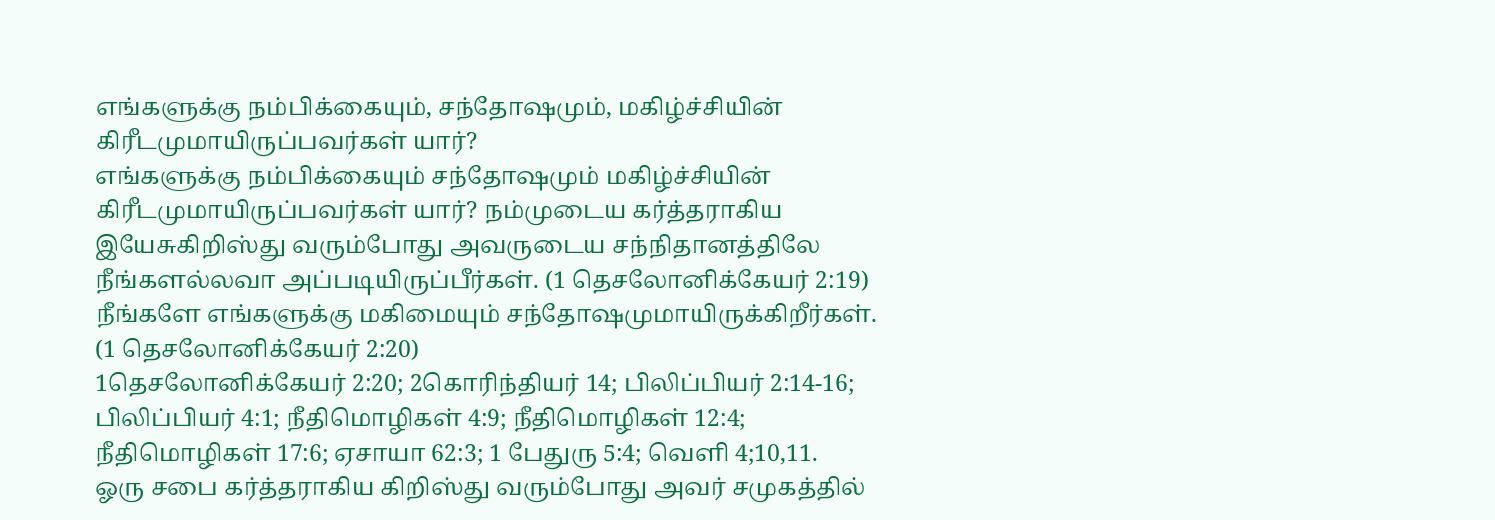எங்களுக்கு நம்பிக்கையும், சந்தோஷமும், மகிழ்ச்சியின் கிரீடமுமாயிருப்பவர்கள் யார்?
எங்களுக்கு நம்பிக்கையும் சந்தோஷமும் மகிழ்ச்சியின் கிரீடமுமாயிருப்பவர்கள் யார்? நம்முடைய கர்த்தராகிய இயேசுகிறிஸ்து வரும்போது அவருடைய சந்நிதானத்திலே நீங்களல்லவா அப்படியிருப்பீர்கள். (1 தெசலோனிக்கேயர் 2:19)
நீங்களே எங்களுக்கு மகிமையும் சந்தோஷமுமாயிருக்கிறீர்கள்.
(1 தெசலோனிக்கேயர் 2:20)
1தெசலோனிக்கேயர் 2:20; 2கொரிந்தியர் 14; பிலிப்பியர் 2:14-16; பிலிப்பியர் 4:1; நீதிமொழிகள் 4:9; நீதிமொழிகள் 12:4; நீதிமொழிகள் 17:6; ஏசாயா 62:3; 1 பேதுரு 5:4; வெளி 4;10,11.
ஓரு சபை கர்த்தராகிய கிறிஸ்து வரும்போது அவர் சமுகத்தில்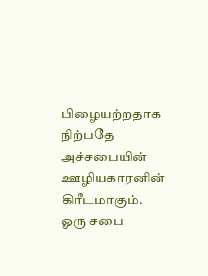பிழையற்றதாக நிற்பதே அச்சபையின் ஊழியகாரனின் கிரீடமாகும்.
ஓரு சபை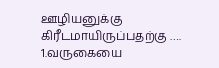ஊழியனுக்கு கிரீடமாயிருப்பதற்கு ….
1.வருகையை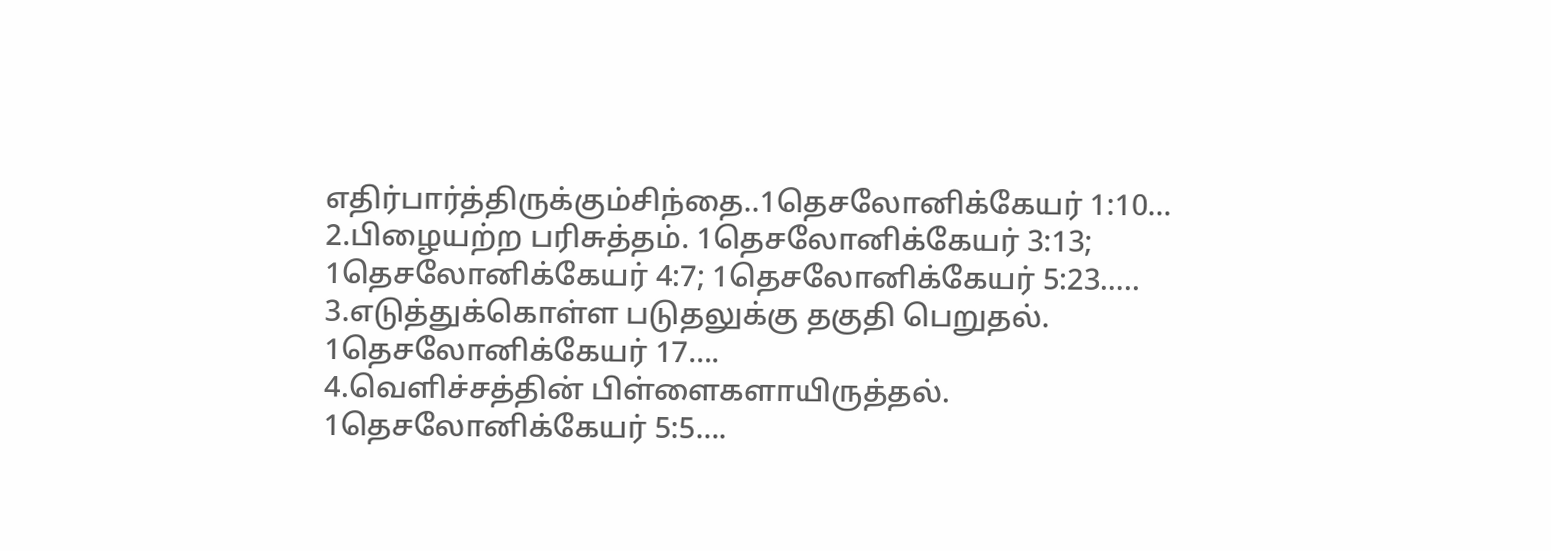எதிர்பார்த்திருக்கும்சிந்தை..1தெசலோனிக்கேயர் 1:10…
2.பிழையற்ற பரிசுத்தம். 1தெசலோனிக்கேயர் 3:13; 1தெசலோனிக்கேயர் 4:7; 1தெசலோனிக்கேயர் 5:23…..
3.எடுத்துக்கொள்ள படுதலுக்கு தகுதி பெறுதல். 1தெசலோனிக்கேயர் 17….
4.வெளிச்சத்தின் பிள்ளைகளாயிருத்தல். 1தெசலோனிக்கேயர் 5:5….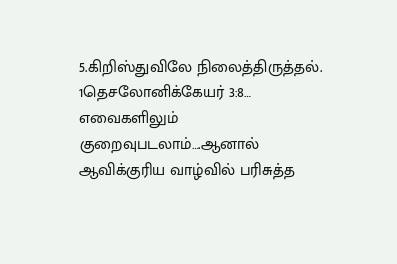5.கிறிஸ்துவிலே நிலைத்திருத்தல். 1தெசலோனிக்கேயர் 3:8…
எவைகளிலும் குறைவுபடலாம்….ஆனால்
ஆவிக்குரிய வாழ்வில் பரிசுத்த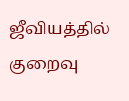ஜீவியத்தில் குறைவு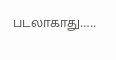படலாகாது…..